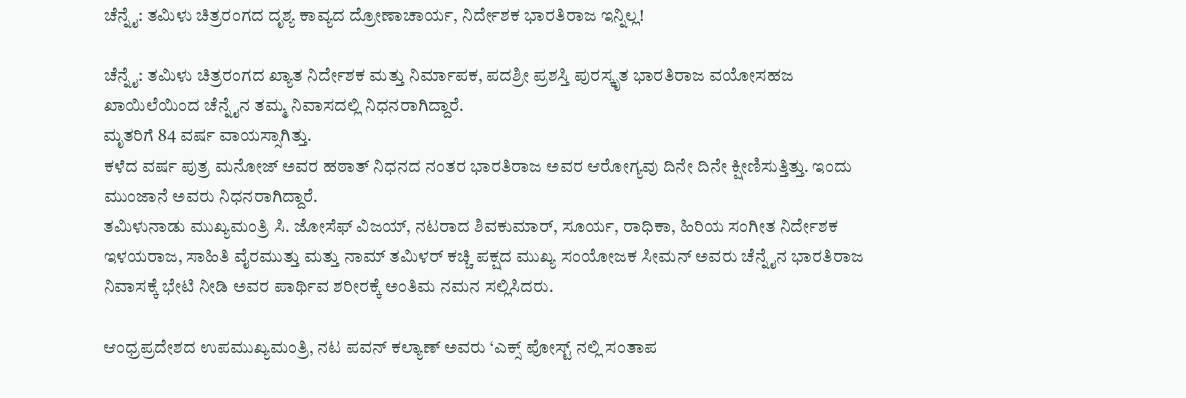ಚೆನ್ನೈ: ತಮಿಳು ಚಿತ್ರರಂಗದ ದೃಶ್ಯ ಕಾವ್ಯದ ದ್ರೋಣಾಚಾರ್ಯ, ನಿರ್ದೇಶಕ ಭಾರತಿರಾಜ ಇನ್ನಿಲ್ಲ!

ಚೆನ್ನೈ: ತಮಿಳು ಚಿತ್ರರಂಗದ ಖ್ಯಾತ ನಿರ್ದೇಶಕ ಮತ್ತು ನಿರ್ಮಾಪಕ, ಪದಶ್ರೀ ಪ್ರಶಸ್ತಿ ಪುರಸ್ಕೃತ ಭಾರತಿರಾಜ ವಯೋಸಹಜ ಖಾಯಿಲೆಯಿಂದ ಚೆನ್ನೈನ ತಮ್ಮ ನಿವಾಸದಲ್ಲಿ ನಿಧನರಾಗಿದ್ದಾರೆ.
ಮೃತರಿಗೆ 84 ವರ್ಷ ವಾಯಸ್ಸಾಗಿತ್ತು.
ಕಳೆದ ವರ್ಷ ಪುತ್ರ ಮನೋಜ್ ಅವರ ಹಠಾತ್ ನಿಧನದ ನಂತರ ಭಾರತಿರಾಜ ಅವರ ಆರೋಗ್ಯವು ದಿನೇ ದಿನೇ ಕ್ಷೀಣಿಸುತ್ತಿತ್ತು. ಇಂದು ಮುಂಜಾನೆ ಅವರು ನಿಧನರಾಗಿದ್ದಾರೆ.
ತಮಿಳುನಾಡು ಮುಖ್ಯಮಂತ್ರಿ ಸಿ. ಜೋಸೆಫ್ ವಿಜಯ್, ನಟರಾದ ಶಿವಕುಮಾರ್, ಸೂರ್ಯ, ರಾಧಿಕಾ, ಹಿರಿಯ ಸಂಗೀತ ನಿರ್ದೇಶಕ ಇಳಯರಾಜ, ಸಾಹಿತಿ ವೈರಮುತ್ತು ಮತ್ತು ನಾಮ್ ತಮಿಳರ್ ಕಚ್ಚಿ ಪಕ್ಷದ ಮುಖ್ಯ ಸಂಯೋಜಕ ಸೀಮನ್ ಅವರು ಚೆನ್ನೈನ ಭಾರತಿರಾಜ ನಿವಾಸಕ್ಕೆ ಭೇಟಿ ನೀಡಿ ಅವರ ಪಾರ್ಥಿವ ಶರೀರಕ್ಕೆ ಅಂತಿಮ ನಮನ ಸಲ್ಲಿಸಿದರು.

ಆಂಧ್ರಪ್ರದೇಶದ ಉಪಮುಖ್ಯಮಂತ್ರಿ, ನಟ ಪವನ್ ಕಲ್ಯಾಣ್ ಅವರು ‘ಎಕ್ಸ್ ಪೋಸ್ಟ್ ನಲ್ಲಿ ಸಂತಾಪ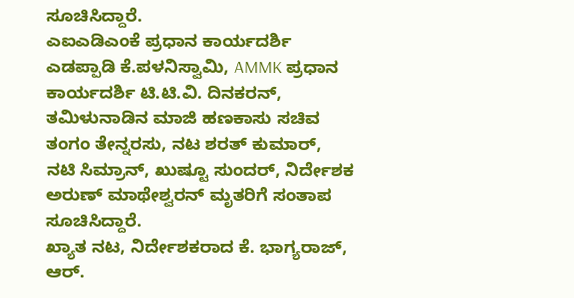ಸೂಚಿಸಿದ್ದಾರೆ.
ಎಐಎಡಿಎಂಕೆ ಪ್ರಧಾನ ಕಾರ್ಯದರ್ಶಿ ಎಡಪ್ಪಾಡಿ ಕೆ.ಪಳನಿಸ್ವಾಮಿ, AMMK ಪ್ರಧಾನ ಕಾರ್ಯದರ್ಶಿ ಟಿ.ಟಿ.ವಿ. ದಿನಕರನ್, ತಮಿಳುನಾಡಿನ ಮಾಜಿ ಹಣಕಾಸು ಸಚಿವ ತಂಗಂ ತೇನ್ನರಸು, ನಟ ಶರತ್ ಕುಮಾರ್, ನಟಿ ಸಿಮ್ರಾನ್, ಖುಷ್ಟೂ ಸುಂದರ್, ನಿರ್ದೇಶಕ ಅರುಣ್ ಮಾಥೇಶ್ವರನ್ ಮೃತರಿಗೆ ಸಂತಾಪ ಸೂಚಿಸಿದ್ದಾರೆ.
ಖ್ಯಾತ ನಟ, ನಿರ್ದೇಶಕರಾದ ಕೆ. ಭಾಗ್ಯರಾಜ್, ಆರ್.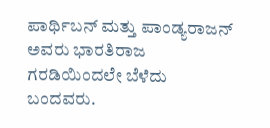ಪಾರ್ಥಿಬನ್ ಮತ್ತು ಪಾಂಡ್ಯರಾಜನ್ ಅವರು ಭಾರತಿರಾಜ ಗರಡಿಯಿಂದಲೇ ಬೆಳೆದು ಬಂದವರು.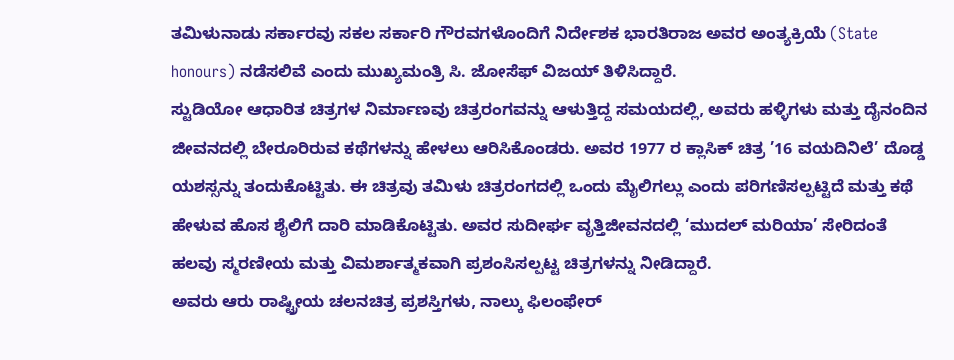ತಮಿಳುನಾಡು ಸರ್ಕಾರವು ಸಕಲ ಸರ್ಕಾರಿ ಗೌರವಗಳೊಂದಿಗೆ ನಿರ್ದೇಶಕ ಭಾರತಿರಾಜ ಅವರ ಅಂತ್ಯಕ್ರಿಯೆ (State honours) ನಡೆಸಲಿವೆ ಎಂದು ಮುಖ್ಯಮಂತ್ರಿ ಸಿ. ಜೋಸೆಫ್ ವಿಜಯ್ ತಿಳಿಸಿದ್ದಾರೆ.
ಸ್ಟುಡಿಯೋ ಆಧಾರಿತ ಚಿತ್ರಗಳ ನಿರ್ಮಾಣವು ಚಿತ್ರರಂಗವನ್ನು ಆಳುತ್ತಿದ್ದ ಸಮಯದಲ್ಲಿ, ಅವರು ಹಳ್ಳಿಗಳು ಮತ್ತು ದೈನಂದಿನ ಜೀವನದಲ್ಲಿ ಬೇರೂರಿರುವ ಕಥೆಗಳನ್ನು ಹೇಳಲು ಆರಿಸಿಕೊಂಡರು. ಅವರ 1977 ರ ಕ್ಲಾಸಿಕ್ ಚಿತ್ರ ’16 ವಯದಿನಿಲೆ’ ದೊಡ್ಡ ಯಶಸ್ಸನ್ನು ತಂದುಕೊಟ್ಟಿತು. ಈ ಚಿತ್ರವು ತಮಿಳು ಚಿತ್ರರಂಗದಲ್ಲಿ ಒಂದು ಮೈಲಿಗಲ್ಲು ಎಂದು ಪರಿಗಣಿಸಲ್ಪಟ್ಟಿದೆ ಮತ್ತು ಕಥೆ ಹೇಳುವ ಹೊಸ ಶೈಲಿಗೆ ದಾರಿ ಮಾಡಿಕೊಟ್ಟಿತು. ಅವರ ಸುದೀರ್ಘ ವೃತ್ತಿಜೀವನದಲ್ಲಿ ‘ಮುದಲ್ ಮರಿಯಾ’ ಸೇರಿದಂತೆ ಹಲವು ಸ್ಮರಣೀಯ ಮತ್ತು ವಿಮರ್ಶಾತ್ಮಕವಾಗಿ ಪ್ರಶಂಸಿಸಲ್ಪಟ್ಟ ಚಿತ್ರಗಳನ್ನು ನೀಡಿದ್ದಾರೆ.
ಅವರು ಆರು ರಾಷ್ಟ್ರೀಯ ಚಲನಚಿತ್ರ ಪ್ರಶಸ್ತಿಗಳು, ನಾಲ್ಕು ಫಿಲಂಫೇರ್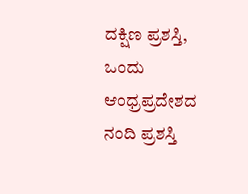ದಕ್ಷಿಣ ಪ್ರಶಸ್ತಿ, ಒಂದು ಆಂಧ್ರಪ್ರದೇಶದ ನಂದಿ ಪ್ರಶಸ್ತಿ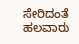ಸೇರಿದಂತೆ ಹಲವಾರು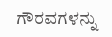ಗೌರವಗಳನ್ನು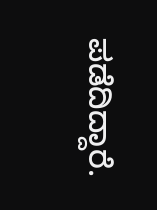ಪಡೆದಿದ್ದಾರೆ.